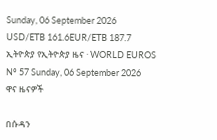Sunday, 06 September 2026
USD/ETB 161.6EUR/ETB 187.7
ኢትዮጵያ የኢትዮጵያ ዜና · WORLD EUROS
Nº 57 Sunday, 06 September 2026
ዋና ዜናዎች

በሱዳን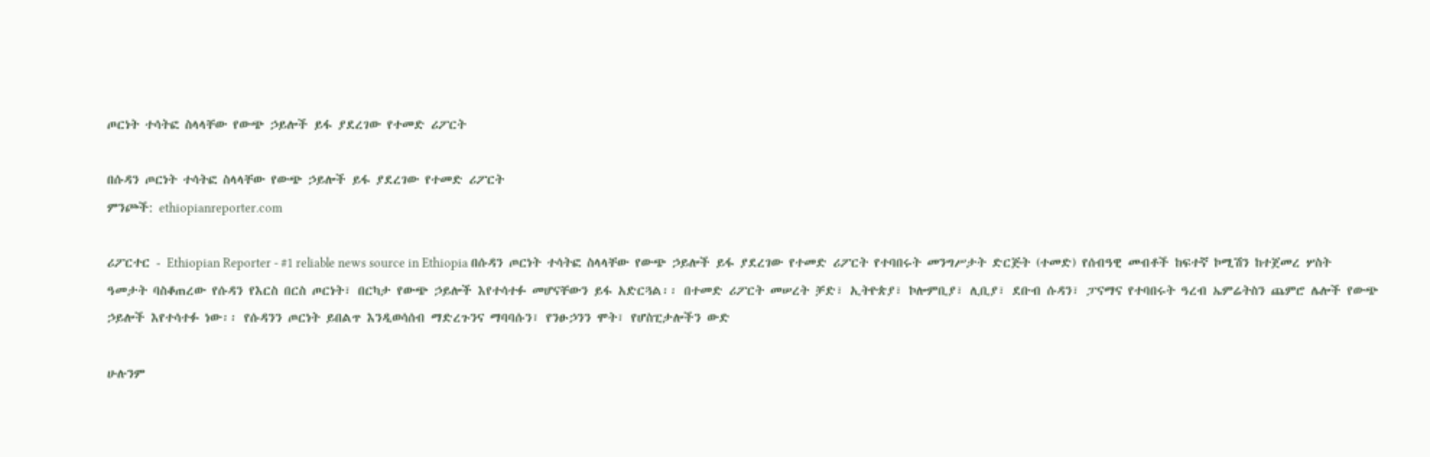ጦርነት ተሳትፎ ስላላቸው የውጭ ኃይሎች ይፋ ያደረገው የተመድ ሪፖርት

በሱዳን ጦርነት ተሳትፎ ስላላቸው የውጭ ኃይሎች ይፋ ያደረገው የተመድ ሪፖርት
ምንጮች: ethiopianreporter.com

ሪፖርተር - Ethiopian Reporter - #1 reliable news source in Ethiopia በሱዳን ጦርነት ተሳትፎ ስላላቸው የውጭ ኃይሎች ይፋ ያደረገው የተመድ ሪፖርት የተባበሩት መንግሥታት ድርጅት (ተመድ) የሰብዓዊ መብቶች ከፍተኛ ኮሚሽን ከተጀመረ ሦስት ዓመታት ባስቆጠረው የሱዳን የእርስ በርስ ጦርነት፣ በርካታ የውጭ ኃይሎች እየተሳተፉ መሆናቸውን ይፋ አድርጓል፡፡ በተመድ ሪፖርት መሠረት ቻድ፣ ኢትዮጵያ፣ ኮሎምቢያ፣ ሊቢያ፣ ደቡብ ሱዳን፣ ፓናማና የተባበሩት ዓረብ ኤምሬትስን ጨምሮ ሌሎች የውጭ ኃይሎች እየተሳተፉ ነው፡፡ የሱዳንን ጦርነት ይበልጥ እንዲወሳሰብ ማድረጉንና ማባባሱን፣ የንፁኃንን ሞት፣ የሆስፒታሎችን ውድ

ሁሉንም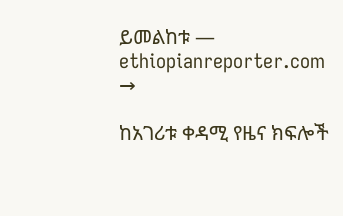ይመልከቱ — ethiopianreporter.com →

ከአገሪቱ ቀዳሚ የዜና ክፍሎች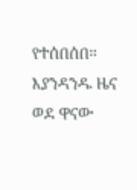የተሰበሰበ። እያንዳንዱ ዜና ወደ ዋናው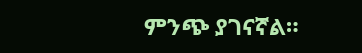ምንጭ ያገናኛል።